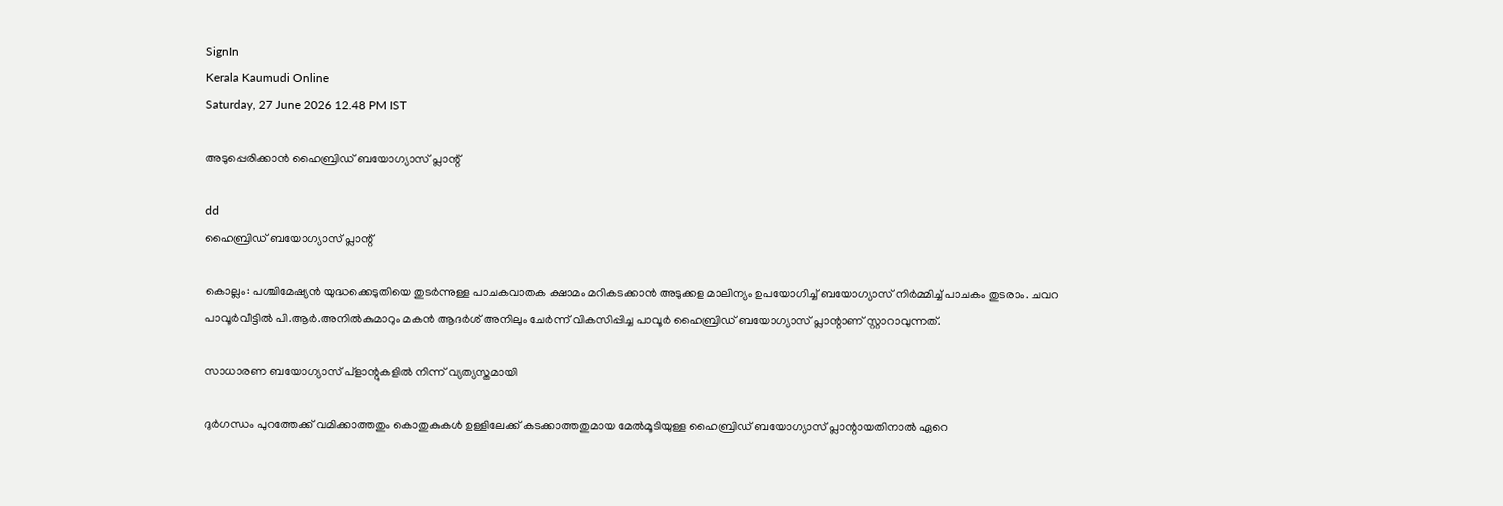SignIn
Kerala Kaumudi Online
Saturday, 27 June 2026 12.48 PM IST

അടുപ്പെരിക്കാൻ ഹൈബ്രിഡ് ബയോഗ്യാസ് പ്ലാന്റ്

dd
ഹൈബ്രിഡ് ബയോഗ്യാസ് പ്ലാന്റ്

കൊല്ലം: പശ്ചിമേഷ്യൻ യുദ്ധക്കെടുതിയെ തുടർന്നുള്ള പാചകവാതക ക്ഷാമം മറികടക്കാൻ അടുക്കള മാലിന്യം ഉപയോഗിച്ച് ബയോഗ്യാസ് നിർമ്മിച്ച് പാചകം തുടരാം. ചവറ പാവൂർവീട്ടിൽ പി.ആർ.അനിൽകുമാറും മകൻ ആദർശ് അനിലും ചേർന്ന് വികസിപ്പിച്ച പാവൂർ ഹൈബ്രിഡ് ബയോഗ്യാസ് പ്ലാന്റാണ് സ്റ്റാറാവുന്നത്.

സാധാരണ ബയോഗ്യാസ് പ്ളാന്റുകളിൽ നിന്ന് വ്യത്യസ്തമായി

ദുർഗന്ധം പുറത്തേക്ക് വമിക്കാത്തതും കൊതുകുകൾ ഉള്ളിലേക്ക് കടക്കാത്തതുമായ മേൽമൂടിയുള്ള ഹൈബ്രിഡ് ബയോഗ്യാസ് പ്ലാന്റായതിനാൽ ഏറെ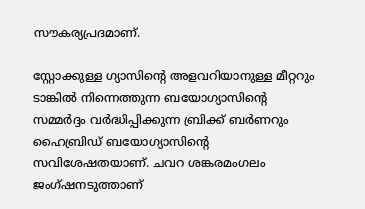സൗകര്യപ്രദമാണ്.

സ്റ്റോക്കുള്ള ഗ്യാസിന്റെ അളവറിയാനുള്ള മീറ്ററും ടാങ്കിൽ നിന്നെത്തുന്ന ബയോഗ്യാസിന്റെ സമ്മർദ്ദം വർദ്ധിപ്പിക്കുന്ന ബ്രിക്ക് ബർണറും ഹൈബ്രിഡ് ബയോഗ്യാസിന്റെ സവിശേഷതയാണ്. ചവറ ശങ്കരമംഗലം ജംഗ്ഷനടുത്താണ്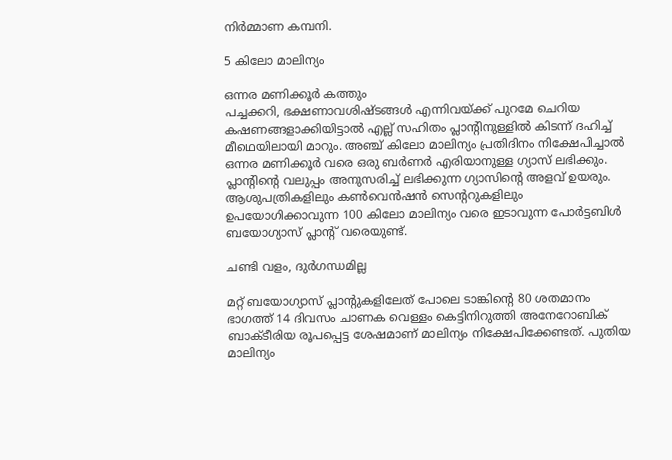നിർമ്മാണ കമ്പനി.

5 കിലോ മാലിന്യം

ഒന്നര മണിക്കൂർ കത്തും
പച്ചക്കറി, ഭക്ഷണാവശിഷ്ടങ്ങൾ എന്നിവയ്ക്ക് പുറമേ ചെറിയ കഷണങ്ങളാക്കിയിട്ടാൽ എല്ല് സഹിതം പ്ലാന്റിനുള്ളിൽ കിടന്ന് ദഹിച്ച് മീഥെയിലായി മാറും. അഞ്ച് കിലോ മാലിന്യം പ്രതിദിനം നിക്ഷേപിച്ചാൽ ഒന്നര മണിക്കൂർ വരെ ഒരു ബർണർ എരിയാനുള്ള ഗ്യാസ് ലഭിക്കും. പ്ലാന്റിന്റെ വലുപ്പം അനുസരിച്ച് ലഭിക്കുന്ന ഗ്യാസിന്റെ അളവ് ഉയരും. ആശുപത്രികളിലും കൺവെൻഷൻ സെന്ററുകളിലും ഉപയോഗിക്കാവുന്ന 100 കിലോ മാലിന്യം വരെ ഇടാവുന്ന പോർട്ടബിൾ ബയോഗ്യാസ് പ്ലാന്റ് വരെയുണ്ട്.

ചണ്ടി വളം, ദുർഗന്ധമില്ല

മറ്റ് ബയോഗ്യാസ് പ്ലാന്റുകളിലേത് പോലെ ടാങ്കിന്റെ 80 ശതമാനം ഭാഗത്ത് 14 ദിവസം ചാണക വെള്ളം കെട്ടിനിറുത്തി അനേറോബിക് ബാക്ടീരിയ രൂപപ്പെട്ട ശേഷമാണ് മാലിന്യം നിക്ഷേപിക്കേണ്ടത്. പുതിയ മാലിന്യം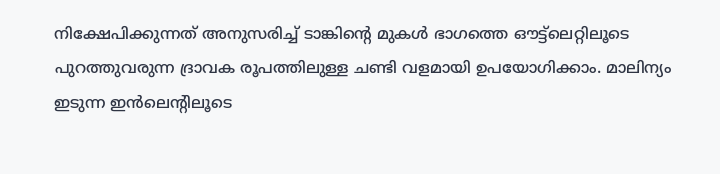നിക്ഷേപിക്കുന്നത് അനുസരിച്ച് ടാങ്കിന്റെ മുകൾ ഭാഗത്തെ ഔട്ട്ലെറ്റിലൂടെ പുറത്തുവരുന്ന ദ്രാവക രൂപത്തിലുള്ള ചണ്ടി വളമായി ഉപയോഗിക്കാം. മാലിന്യം ഇടുന്ന ഇൻലെന്റിലൂടെ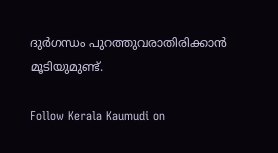ദുർഗന്ധം പുറത്തുവരാതിരിക്കാൻ മൂടിയുമുണ്ട്.

Follow Kerala Kaumudi on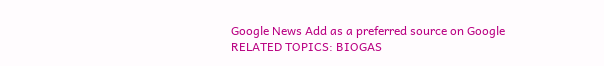Google News Add as a preferred source on Google
RELATED TOPICS: BIOGAS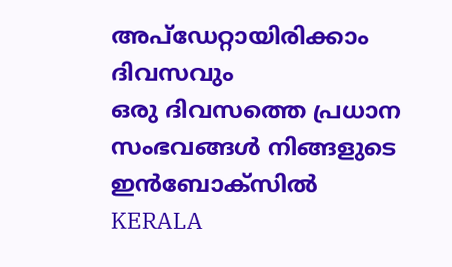അപ്ഡേറ്റായിരിക്കാം ദിവസവും
ഒരു ദിവസത്തെ പ്രധാന സംഭവങ്ങൾ നിങ്ങളുടെ ഇൻബോക്സിൽ
KERALA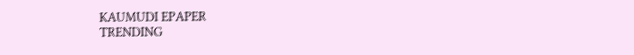KAUMUDI EPAPER
TRENDING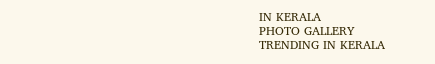IN KERALA
PHOTO GALLERY
TRENDING IN KERALA